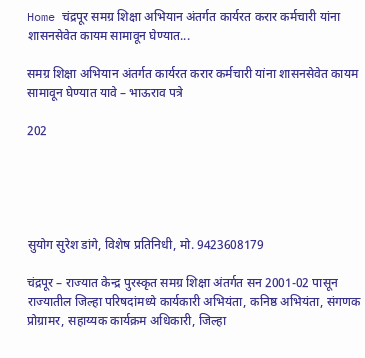Home चंद्रपूर समग्र शिक्षा अभियान अंतर्गत कार्यरत करार कर्मचारी यांना शासनसेवेत कायम सामावून घेण्यात...

समग्र शिक्षा अभियान अंतर्गत कार्यरत करार कर्मचारी यांना शासनसेवेत कायम सामावून घेण्यात यावे – भाऊराव पत्रे

202





सुयोग सुरेश डांगे, विशेष प्रतिनिधी, मो. 9423608179

चंद्रपूर – राज्यात केन्द्र पुरस्कृत समग्र शिक्षा अंतर्गत सन 2001-02 पासून राज्यातील जिल्हा परिषदांमध्ये कार्यकारी अभियंता, कनिष्ठ अभियंता, संगणक प्रोग्रामर, सहाय्यक कार्यक्रम अधिकारी, जिल्हा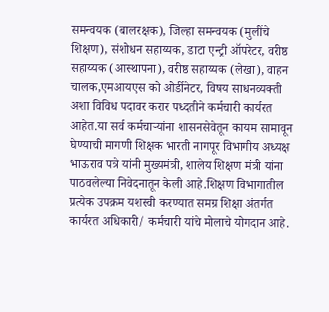समन्वयक (बालरक्षक), जिल्हा समन्वयक (मुलींचे शिक्षण), संशोधन सहाय्यक, डाटा एन्ट्री ऑपरेटर, वरीष्ठ सहाय्यक (आस्थापना), वरीष्ठ सहाय्यक (लेखा), वाहन चालक,एमआयएस को ओर्डीनेटर, विषय साधनव्यक्ती अशा विविध पदावर करार पध्दतीने कर्मचारी कार्यरत आहेत.या सर्व कर्मचाऱ्यांना शासनसेवेतून कायम सामावून घेण्याची मागणी शिक्षक भारती नागपूर विभागीय अध्यक्ष भाऊराव पत्रे यांनी मुख्यमंत्री, शालेय शिक्षण मंत्री यांना पाठवलेल्या निवेदनातून केली आहे.शिक्षण विभागातील प्रत्येक उपक्रम यशस्वी करण्यात समग्र शिक्षा अंतर्गत कार्यरत अधिकारी/ कर्मचारी यांचे मोलाचे योगदान आहे.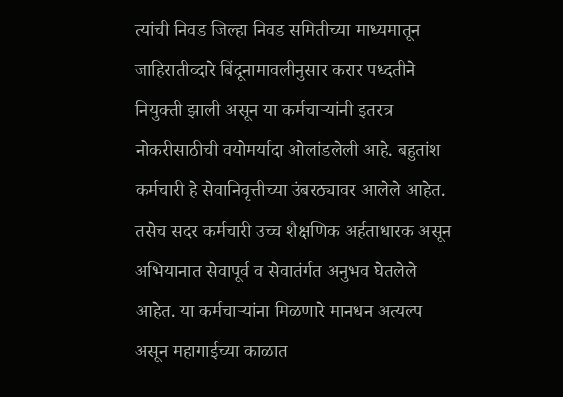त्यांची निवड जिल्हा निवड समितीच्या माध्यमातून जाहिरातीव्दारे बिंदूनामावलीनुसार करार पध्दतीने नियुक्ती झाली असून या कर्मचाऱ्यांनी इतरत्र नोकरीसाठीची वयोमर्यादा ओलांडलेली आहे. बहुतांश कर्मचारी हे सेवानिवृत्तीच्या उंबरठ्यावर आलेले आहेत. तसेच सदर कर्मचारी उच्च शैक्षणिक अर्हताधारक असून अभियानात सेवापूर्व व सेवातंर्गत अनुभव घेतलेले आहेत. या कर्मचाऱ्यांना मिळणारे मानधन अत्यल्प असून महागाईच्या काळात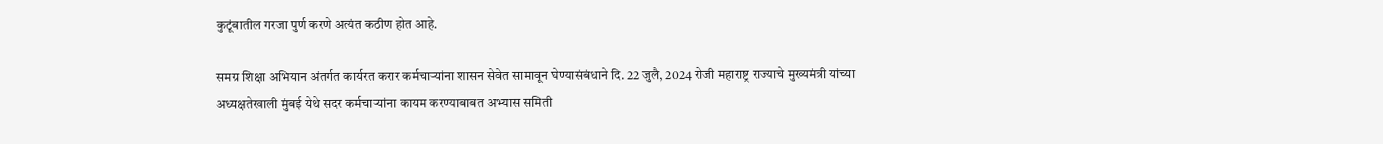कुटूंबातील गरजा पुर्ण करणे अत्यंत कठीण होत आहे.

समग्र शिक्षा अभियान अंतर्गत कार्यरत करार कर्मचाऱ्यांना शासन सेवेत सामावून घेण्यासंबंधाने दि. 22 जुलै, 2024 रोजी महाराष्ट्र राज्याचे मुख्यमंत्री यांच्या अध्यक्षतेखाली मुंबई येथे सदर कर्मचाऱ्यांना कायम करण्याबाबत अभ्यास समिती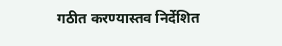गठीत करण्यास्तव निर्देशित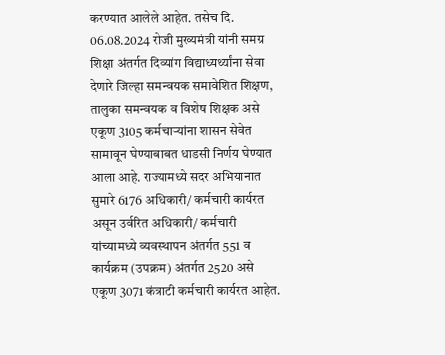करण्यात आलेले आहेत. तसेच दि. 06.08.2024 रोजी मुख्यमंत्री यांनी समग्र शिक्षा अंतर्गत दिव्यांग विद्याध्यर्थ्यांना सेवा देणारे जिल्हा समन्वयक समावेशित शिक्षण, तालुका समन्वयक व विशेष शिक्षक असे एकूण 3105 कर्मचाऱ्यांना शासन सेवेत सामावून घेण्याबाबत धाडसी निर्णय घेण्यात आला आहे. राज्यामध्ये सदर अभियानात सुमारे 6176 अधिकारी/ कर्मचारी कार्यरत असून उर्वरित अधिकारी/ कर्मचारी यांच्यामध्ये व्यवस्थापन अंतर्गत 551 व कार्यक्रम (उपक्रम) अंतर्गत 2520 असे एकूण 3071 कंत्राटी कर्मचारी कार्यरत आहेत.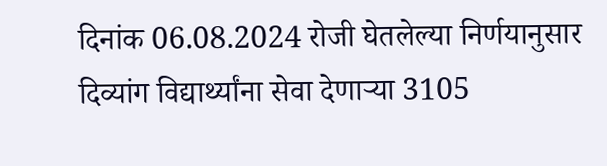दिनांक 06.08.2024 रोजी घेतलेल्या निर्णयानुसार दिव्यांग विद्यार्थ्यांना सेवा देणाऱ्या 3105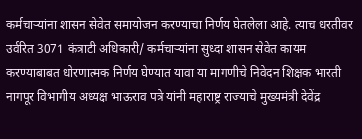कर्मचाऱ्यांना शासन सेवेत समायोजन करण्याचा निर्णय घेतलेला आहे. त्याच धरतीवर उर्वरित 3071 कंत्राटी अधिकारी/ कर्मचाऱ्यांना सुध्दा शासन सेवेत कायम करण्याबाबत धोरणात्मक निर्णय घेण्यात यावा या मागणीचे निवेदन शिक्षक भारती नागपूर विभागीय अध्यक्ष भाऊराव पत्रे यांनी महाराष्ट्र राज्याचे मुख्यमंत्री देवेंद्र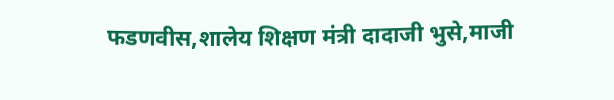फडणवीस,शालेय शिक्षण मंत्री दादाजी भुसे,माजी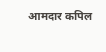आमदार कपिल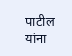पाटील यांना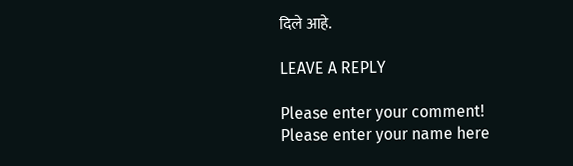दिले आहे.

LEAVE A REPLY

Please enter your comment!
Please enter your name here